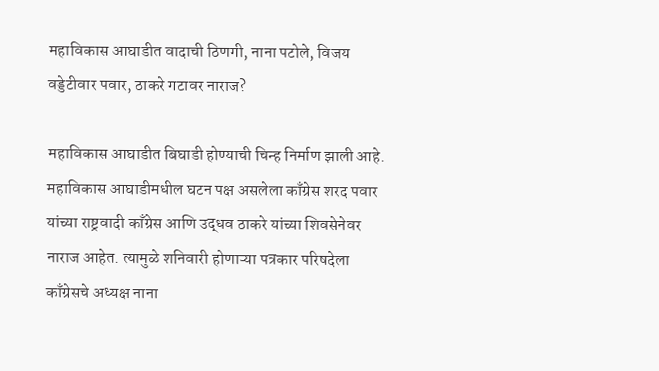महाविकास आघाडीत वादाची ठिणगी, नाना पटोले, विजय वड्डेटीवार पवार, ठाकरे गटावर नाराज?

महाविकास आघाडीत बिघाडी होण्याची चिन्ह निर्माण झाली आहे. महाविकास आघाडीमधील घटन पक्ष असलेला काँग्रेस शरद पवार यांच्या राष्ट्रवादी काँग्रेस आणि उद्धव ठाकरे यांच्या शिवसेनेवर नाराज आहेत. त्यामुळे शनिवारी होणाऱ्या पत्रकार परिषदेला काँग्रेसचे अध्यक्ष नाना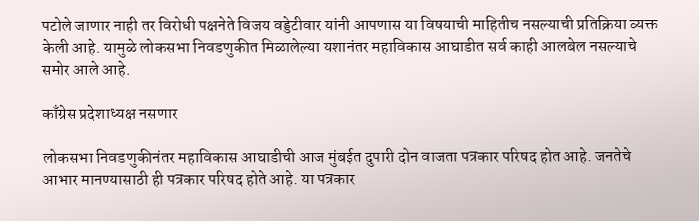पटोले जाणार नाही तर विरोधी पक्षनेते विजय वड्डेटीवार यांनी आपणास या विषयाची माहितीच नसल्याची प्रतिक्रिया व्यक्त केली आहे. यामुळे लोकसभा निवडणुकीत मिळालेल्या यशानंतर महाविकास आघाडीत सर्व काही आलबेल नसल्याचे समोर आले आहे.

काँग्रेस प्रदेशाध्यक्ष नसणार

लोकसभा निवडणुकीनंतर महाविकास आघाडीची आज मुंबईत दुपारी दोन वाजता पत्रकार परिषद होत आहे. जनतेचे आभार मानण्यासाठी ही पत्रकार परिषद होते आहे. या पत्रकार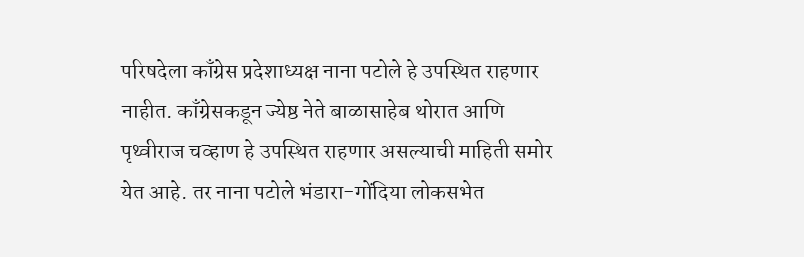परिषदेला काँग्रेस प्रदेशाध्यक्ष नाना पटोले हे उपस्थित राहणार नाहीत. काँग्रेसकडून ज्येष्ठ नेते बाळासाहेब थोरात आणि पृथ्वीराज चव्हाण हे उपस्थित राहणार असल्याची माहिती समोर येत आहे. तर नाना पटोले भंडारा-गोंदिया लोकसभेत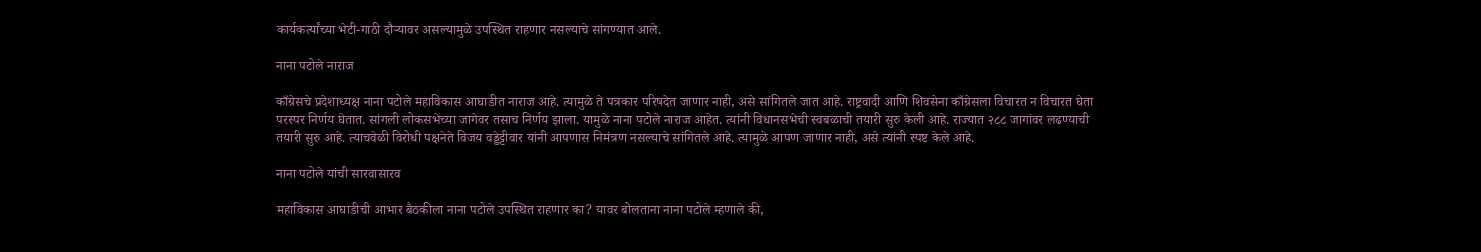कार्यकर्त्यांच्या भेटी-गाठी दौऱ्यावर असल्यामुळे उपस्थित राहणार नसल्याचे सांगण्यात आले.

नाना पटोले नाराज

काँग्रेसचे प्रदेशाध्यक्ष नाना पटोले महाविकास आघाडीत नाराज आहे. त्यामुळे ते पत्रकार परिषदेत जाणार नाही, असे सांगितले जात आहे. राष्ट्रवादी आणि शिवसेना काँग्रेसला विचारत न विचारत घेता परस्पर निर्णय घेतात. सांगली लोकसभेच्या जागेवर तसाच निर्णय झाला. यामुळे नाना पटोले नाराज आहेत. त्यांनी विधानसभेची स्वबळाची तयारी सुरु केली आहे. राज्यात २८८ जागांवर लढण्याची तयारी सुरु आहे. त्याचवेळी विरोधी पक्षनेते विजय वड्डेट्टीवार यांनी आपणास निमंत्रण नसल्याचे सांगितले आहे. त्यामुळे आपण जाणार नाही, असे त्यांनी स्पष्ट केले आहे.

नाना पटोले यांची सारवासारव

महाविकास आघाडीची आभार बैठकीला नाना पटोले उपस्थित राहणार का? यावर बोलताना नाना पटोले म्हणाले की,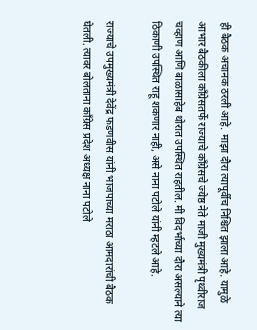ही बैठक अचानक ठरली आहे. माझा दौरा त्यापूर्वीच निश्चित झाला आहे. यामुळे आभार बैठकीला काँग्रेसतर्फे राज्याचे काँग्रेसचे ज्येष्ठ नेते माजी मुख्यमंत्री पृथ्वीराज चव्हाण आणि बाळासाहेब थोरात उपस्थित राहतील. मी विदर्भाच्या दौरा असल्याने त्या ठिकाणी उपस्थित राहू शकणार नाही, असे नाना पटोले यांनी म्हटले आहे.

राज्याचे उपमुख्यमंत्री देवेंद्र फडणवीस यांनी भाजपाच्या मराठा आमदारांची बैठक घेतली. त्यावर बोलताना काँग्रेस प्रदेश अध्यक्ष नाना पटोले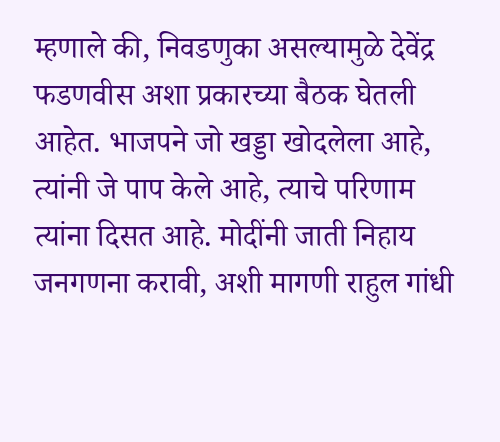म्हणाले की, निवडणुका असल्यामुळे देवेंद्र फडणवीस अशा प्रकारच्या बैठक घेतली आहेत. भाजपने जो खड्डा खोदलेला आहे, त्यांनी जे पाप केले आहे, त्याचे परिणाम त्यांना दिसत आहे. मोदींनी जाती निहाय जनगणना करावी, अशी मागणी राहुल गांधी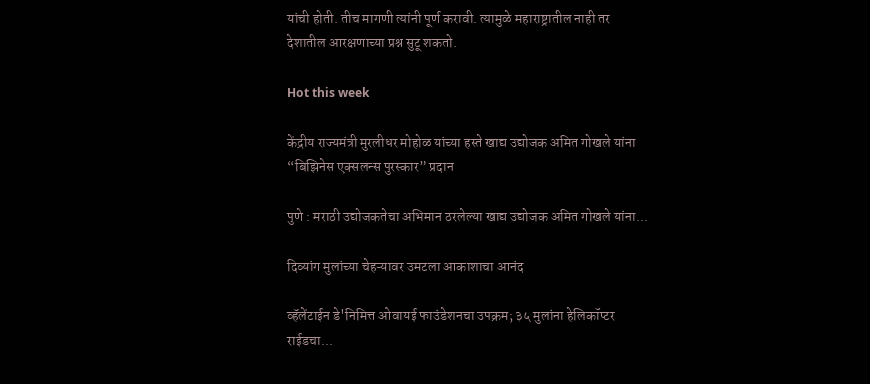यांची होती. तीच मागणी त्यांनी पूर्ण करावी. त्यामुळे महाराष्ट्रातील नाही तर देशातील आरक्षणाच्या प्रश्न सुटू शकतो.

Hot this week

केंद्रीय राज्यमंत्री मुरलीधर मोहोळ यांच्या हस्ते खाद्य उद्योजक अमित गोखले यांना “बिझिनेस एक्सलन्स पुरस्कार” प्रदान

पुणे : मराठी उद्योजकतेचा अभिमान ठरलेल्या खाद्य उद्योजक अमित गोखले यांना...

दिव्यांग मुलांच्या चेहऱ्यावर उमटला आकाशाचा आनंद

व्हॅलेंटाईन डे'निमित्त ओवायई फाउंडेशनचा उपक्रम; ३५ मुलांना हेलिकॉप्टर राईडचा...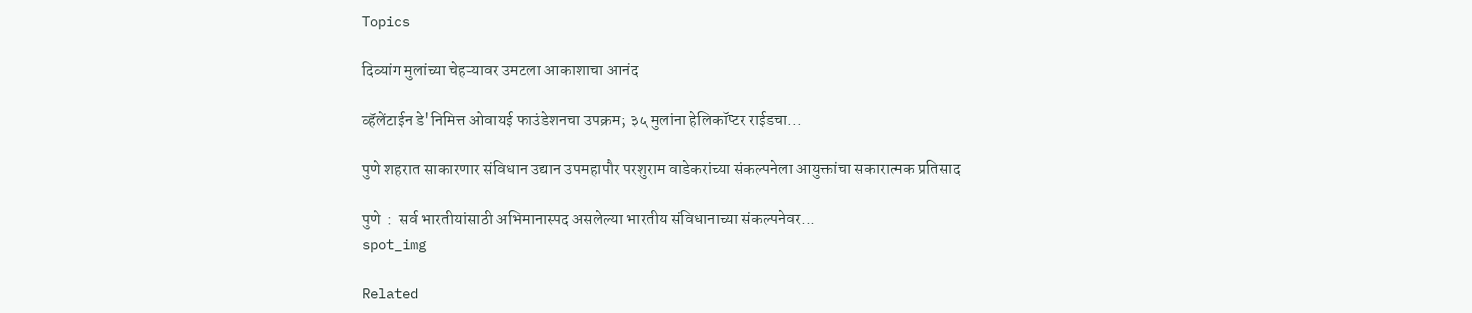Topics

दिव्यांग मुलांच्या चेहऱ्यावर उमटला आकाशाचा आनंद

व्हॅलेंटाईन डे'निमित्त ओवायई फाउंडेशनचा उपक्रम; ३५ मुलांना हेलिकॉप्टर राईडचा...

पुणे शहरात साकारणार संविधान उद्यान उपमहापौर परशुराम वाडेकरांच्या संकल्पनेला आयुक्तांचा सकारात्मक प्रतिसाद

पुणे  :  सर्व भारतीयांसाठी अभिमानास्पद असलेल्या भारतीय संविधानाच्या संकल्पनेवर...
spot_img

Related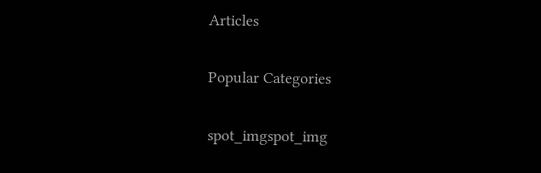Articles

Popular Categories

spot_imgspot_img